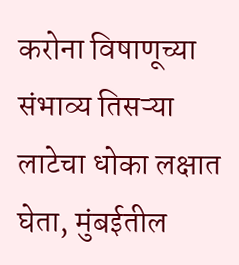करोना विषाणूच्या संभाव्य तिसऱ्या लाटेचा धोका लक्षात घेता, मुंबईतील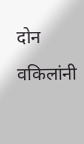दोन वकिलांनी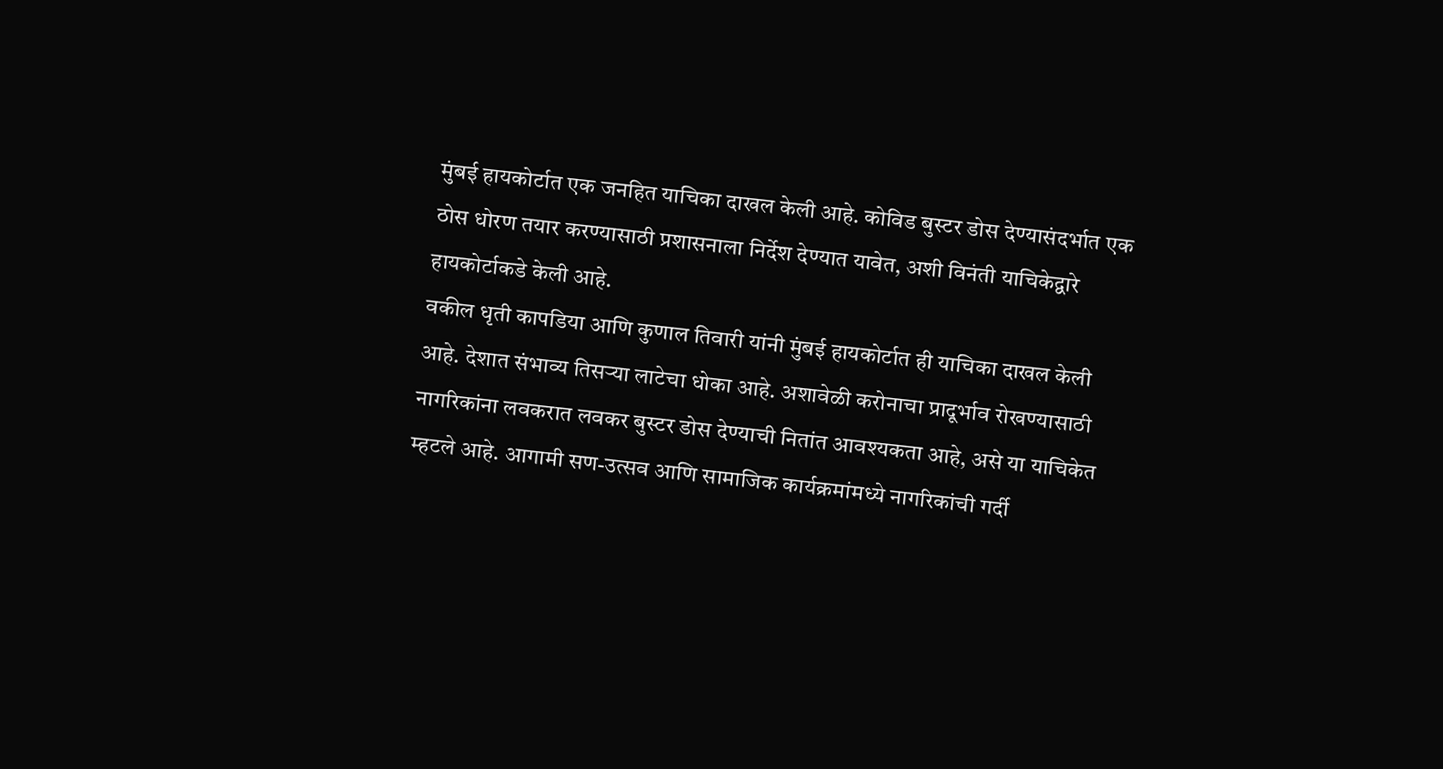मुंबई हायकोर्टात एक जनहित याचिका दाखल केली आहे. कोविड बुस्टर डोस देण्यासंदर्भात एक ठोस धोरण तयार करण्यासाठी प्रशासनाला निर्देश देण्यात यावेत, अशी विनंती याचिकेद्वारे हायकोर्टाकडे केली आहे.
वकील धृती कापडिया आणि कुणाल तिवारी यांनी मुंबई हायकोर्टात ही याचिका दाखल केली आहे. देशात संभाव्य तिसऱ्या लाटेचा धोका आहे. अशावेळी करोनाचा प्रादूर्भाव रोखण्यासाठी नागरिकांना लवकरात लवकर बुस्टर डोस देण्याची नितांत आवश्यकता आहे, असे या याचिकेत म्हटले आहे. आगामी सण-उत्सव आणि सामाजिक कार्यक्रमांमध्ये नागरिकांची गर्दी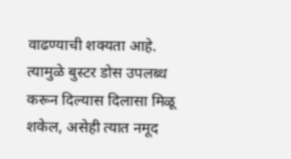वाढण्याची शक्यता आहे. त्यामुळे बुस्टर डोस उपलब्ध करून दिल्यास दिलासा मिळू शकेल, असेही त्यात नमूद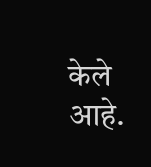केले आहे.